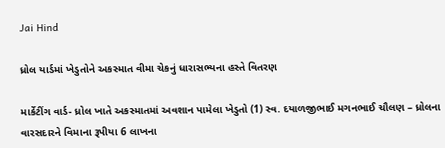Jai Hind

ધ્રોલ યાર્ડમાં ખેડુતોને અકસ્માત વીમા ચેકનું ધારાસભ્યના હસ્તે વિતરણ

માર્કેટીંગ વાર્ડ- ધ્રોલ ખાતે અકસ્માતમાં અવશાન પામેલા ખેડુતો (1) સ્વ. દયાળજીભાઈ મગનભાઈ ચૌલણ – ધ્રોલના વારસદારને વિમાના રૂપીયા 6 લાખના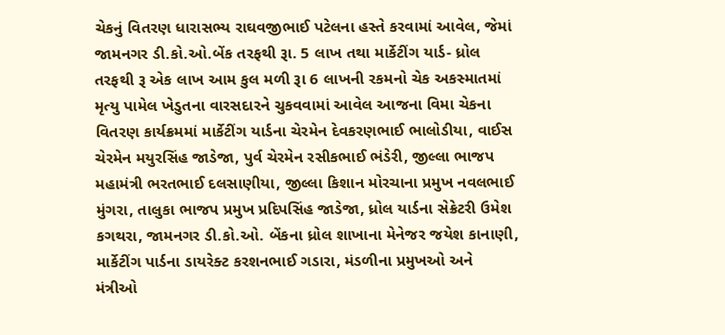ચેકનું વિતરણ ધારાસભ્ય રાઘવજીભાઈ પટેલના હસ્તે કરવામાં આવેલ, જેમાં જામનગર ડી.કો.ઓ.બેંક તરફથી રૂા. 5 લાખ તથા માર્કેટીંગ યાર્ડ- ધ્રોલ તરફથી રૂ એક લાખ આમ કુલ મળી રૂા 6 લાખની રકમનો ચેક અકસ્માતમાં મૃત્યુ પામેલ ખેડુતના વારસદારને ચુકવવામાં આવેલ આજના વિમા ચેકના વિતરણ કાર્યક્રમમાં માર્કેટીંગ યાર્ડના ચેરમેન દેવકરણભાઈ ભાલોડીયા, વાઈસ ચેરમેન મયુરસિંહ જાડેજા, પુર્વ ચેરમેન રસીકભાઈ ભંડેરી, જીલ્લા ભાજપ મહામંત્રી ભરતભાઈ દલસાણીયા, જીલ્લા કિશાન મોરચાના પ્રમુખ નવલભાઈ મુંગરા, તાલુકા ભાજપ પ્રમુખ પ્રદિપસિંહ જાડેજા, ધ્રોલ યાર્ડના સેક્રેટરી ઉમેશ કગથરા, જામનગર ડી.કો.ઓ. બેંકના ધ્રોલ શાખાના મેનેજર જયેશ કાનાણી, માર્કેટીંગ પાર્ડના ડાયરેક્ટ કરશનભાઈ ગડારા, મંડળીના પ્રમુખઓ અને મંત્રીઓ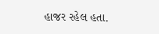હાજર રહેલ હતા.